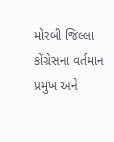મોરબી જિલ્લા કોંગ્રેસના વર્તમાન પ્રમુખ અને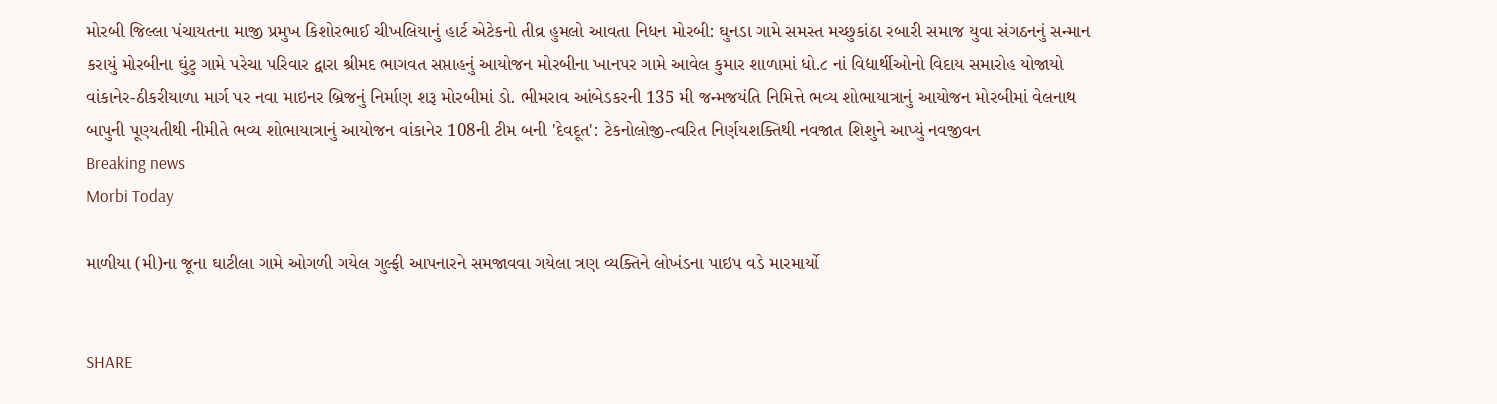મોરબી જિલ્લા પંચાયતના માજી પ્રમુખ કિશોરભાઈ ચીખલિયાનું હાર્ટ એટેકનો તીવ્ર હુમલો આવતા નિધન મોરબી: ઘુનડા ગામે સમસ્ત મચ્છુકાંઠા રબારી સમાજ યુવા સંગઠનનું સન્માન કરાયું મોરબીના ઘુંટુ ગામે પરેચા પરિવાર દ્વારા શ્રીમદ ભાગવત સપ્તાહનું આયોજન મોરબીના ખાનપર ગામે આવેલ કુમાર શાળામાં ધો.૮ નાં વિદ્યાર્થીઓનો વિદાય સમારોહ યોજાયો વાંકાનેર-ઠીકરીયાળા માર્ગ પર નવા માઇનર બ્રિજનું નિર્માણ શરૂ મોરબીમાં ડો. ભીમરાવ આંબેડકરની 135 મી જન્મજયંતિ નિમિત્તે ભવ્ય શોભાયાત્રાનું આયોજન મોરબીમાં વેલનાથ બાપુની પૂણ્યતીથી નીમીતે ભવ્ય શોભાયાત્રાનું આયોજન વાંકાનેર 108ની ટીમ બની 'દેવદૂત': ટેકનોલોજી-ત્વરિત નિર્ણયશક્તિથી નવજાત શિશુને આપ્યું નવજીવન
Breaking news
Morbi Today

માળીયા (મી)ના જૂના ઘાટીલા ગામે ઓગળી ગયેલ ગુલ્ફી આપનારને સમજાવવા ગયેલા ત્રણ વ્યક્તિને લોખંડના પાઇપ વડે મારમાર્યો


SHARE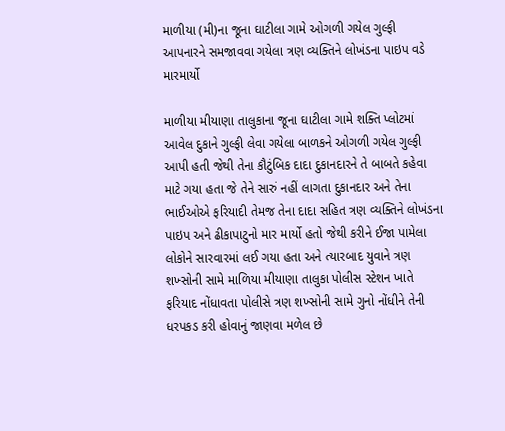માળીયા (મી)ના જૂના ઘાટીલા ગામે ઓગળી ગયેલ ગુલ્ફી આપનારને સમજાવવા ગયેલા ત્રણ વ્યક્તિને લોખંડના પાઇપ વડે મારમાર્યો

માળીયા મીયાણા તાલુકાના જૂના ઘાટીલા ગામે શક્તિ પ્લોટમાં આવેલ દુકાને ગુલ્ફી લેવા ગયેલા બાળકને ઓગળી ગયેલ ગુલ્ફી આપી હતી જેથી તેના કૌટુંબિક દાદા દુકાનદારને તે બાબતે કહેવા માટે ગયા હતા જે તેને સારું નહીં લાગતા દુકાનદાર અને તેના ભાઈઓએ ફરિયાદી તેમજ તેના દાદા સહિત ત્રણ વ્યક્તિને લોખંડના પાઇપ અને ઢીકાપાટુનો માર માર્યો હતો જેથી કરીને ઈજા પામેલા લોકોને સારવારમાં લઈ ગયા હતા અને ત્યારબાદ યુવાને ત્રણ શખ્સોની સામે માળિયા મીયાણા તાલુકા પોલીસ સ્ટેશન ખાતે ફરિયાદ નોંધાવતા પોલીસે ત્રણ શખ્સોની સામે ગુનો નોંધીને તેની ધરપકડ કરી હોવાનું જાણવા મળેલ છે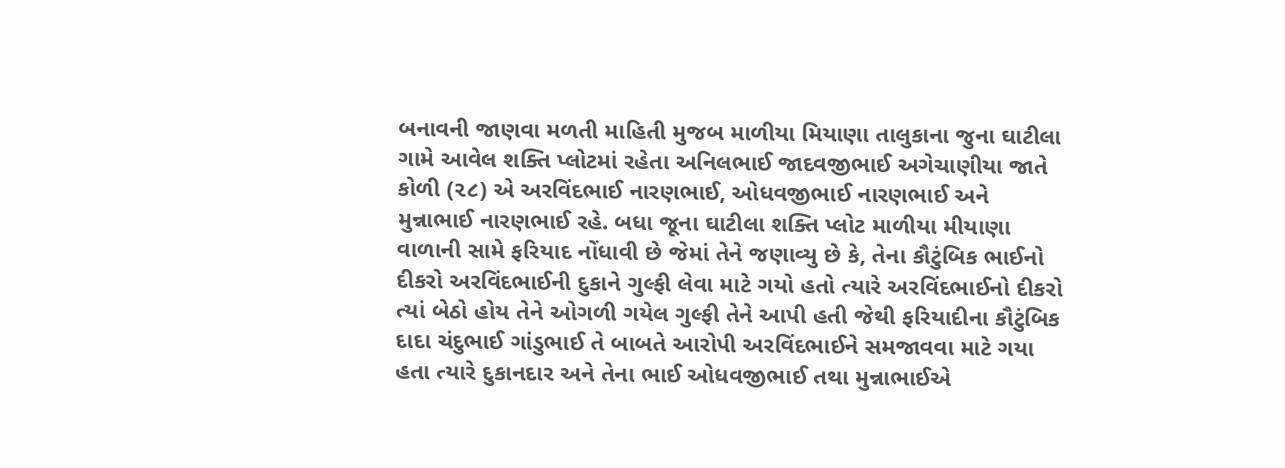બનાવની જાણવા મળતી માહિતી મુજબ માળીયા મિયાણા તાલુકાના જુના ઘાટીલા ગામે આવેલ શક્તિ પ્લોટમાં રહેતા અનિલભાઈ જાદવજીભાઈ અગેચાણીયા જાતે કોળી (૨૮) એ અરવિંદભાઈ નારણભાઈ, ઓધવજીભાઈ નારણભાઈ અને મુન્નાભાઈ નારણભાઈ રહે. બધા જૂના ઘાટીલા શક્તિ પ્લોટ માળીયા મીયાણા વાળાની સામે ફરિયાદ નોંધાવી છે જેમાં તેને જણાવ્યુ છે કે, તેના કૌટુંબિક ભાઈનો દીકરો અરવિંદભાઈની દુકાને ગુલ્ફી લેવા માટે ગયો હતો ત્યારે અરવિંદભાઈનો દીકરો ત્યાં બેઠો હોય તેને ઓગળી ગયેલ ગુલ્ફી તેને આપી હતી જેથી ફરિયાદીના કૌટુંબિક દાદા ચંદુભાઈ ગાંડુભાઈ તે બાબતે આરોપી અરવિંદભાઈને સમજાવવા માટે ગયા હતા ત્યારે દુકાનદાર અને તેના ભાઈ ઓધવજીભાઈ તથા મુન્નાભાઈએ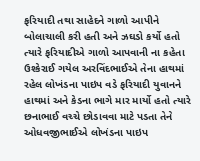ફરિયાદી તથા સાહેદને ગાળો આપીને બોલાચાલી કરી હતી અને ઝઘડો કર્યો હતો ત્યારે ફરિયાદીએ ગાળો આપવાની ના કહેતા ઉશ્કેરાઈ ગયેલ અરવિંદભાઈએ તેના હાથમાં રહેલ લોખંડના પાઇપ વડે ફરિયાદી યુવાનને હાથમાં અને કેડના ભાગે માર માર્યો હતો ત્યારે છનાભાઈ વચ્ચે છોડાવવા માટે પડતા તેને ઓધવજીભાઈએ લોખંડના પાઇપ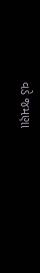વડે જમણા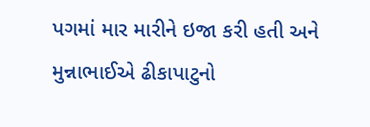પગમાં માર મારીને ઇજા કરી હતી અને મુન્નાભાઈએ ઢીકાપાટુનો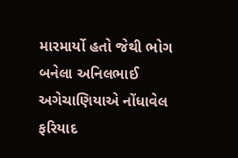મારમાર્યો હતો જેથી ભોગ બનેલા અનિલભાઈ અગેચાણિયાએ નોંધાવેલ ફરિયાદ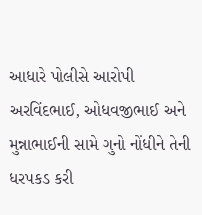આધારે પોલીસે આરોપી અરવિંદભાઈ, ઓધવજીભાઈ અને મુન્નાભાઈની સામે ગુનો નોંધીને તેની ધરપકડ કરી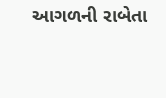આગળની રાબેતા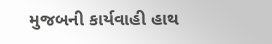મુજબની કાર્યવાહી હાથ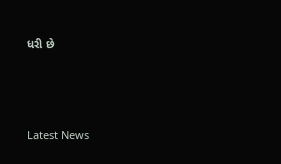ધરી છે






Latest News